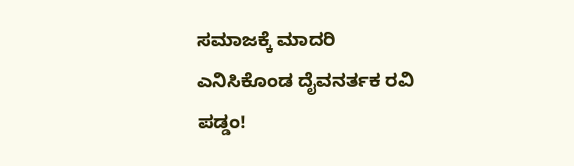ಸಮಾಜಕ್ಕೆ ಮಾದರಿ ಎನಿಸಿಕೊಂಡ ದೈವನರ್ತಕ ರವಿ ಪಡ್ಡಂ!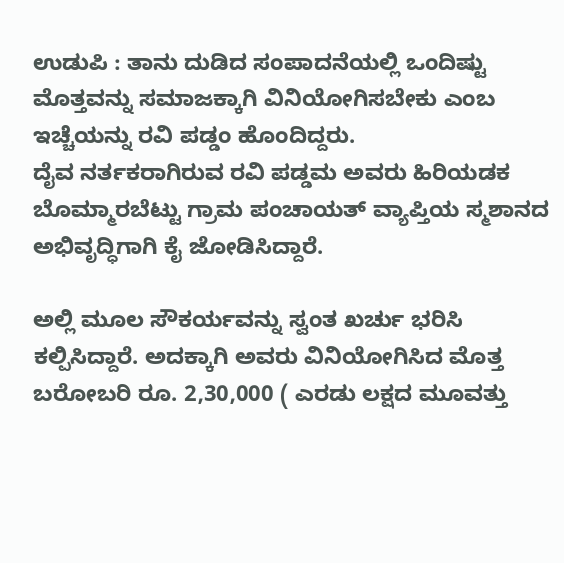ಉಡುಪಿ : ತಾನು ದುಡಿದ ಸಂಪಾದನೆಯಲ್ಲಿ ಒಂದಿಷ್ಟು ಮೊತ್ತವನ್ನು ಸಮಾಜಕ್ಕಾಗಿ ವಿನಿಯೋಗಿಸಬೇಕು ಎಂಬ ಇಚ್ಚೆಯನ್ನು ರವಿ ಪಡ್ಡಂ ಹೊಂದಿದ್ದರು.
ದೈವ ನರ್ತಕರಾಗಿರುವ ರವಿ ಪಡ್ಡಮ ಅವರು ಹಿರಿಯಡಕ ಬೊಮ್ಮಾರಬೆಟ್ಟು ಗ್ರಾಮ ಪಂಚಾಯತ್ ವ್ಯಾಪ್ತಿಯ ಸ್ಮಶಾನದ ಅಭಿವೃದ್ಧಿಗಾಗಿ ಕೈ ಜೋಡಿಸಿದ್ದಾರೆ.

ಅಲ್ಲಿ ಮೂಲ ಸೌಕರ್ಯವನ್ನು ಸ್ವಂತ ಖರ್ಚು ಭರಿಸಿ ಕಲ್ಪಿಸಿದ್ದಾರೆ. ಅದಕ್ಕಾಗಿ ಅವರು ವಿನಿಯೋಗಿಸಿದ ಮೊತ್ತ ಬರೋಬರಿ ರೂ. 2,30,000 ( ಎರಡು ಲಕ್ಷದ ಮೂವತ್ತು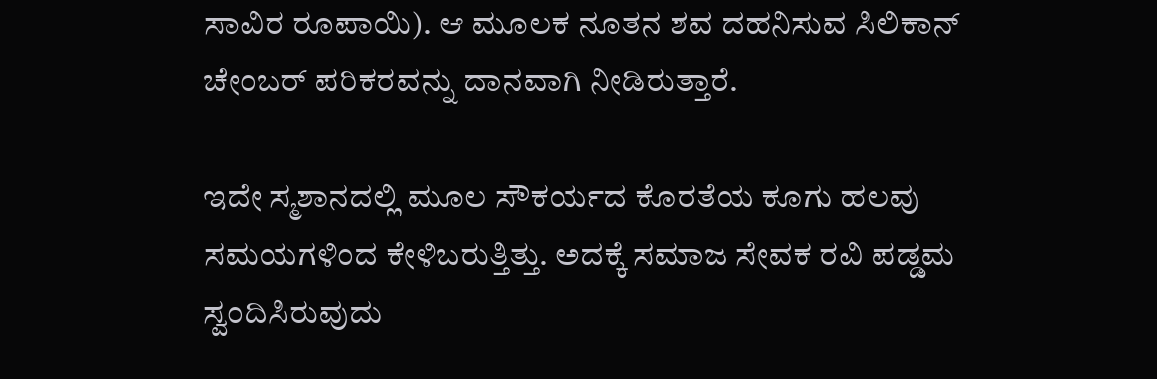ಸಾವಿರ ರೂಪಾಯಿ). ಆ ಮೂಲಕ ನೂತನ ಶವ ದಹನಿಸುವ ಸಿಲಿಕಾನ್ ಚೇಂಬರ್ ಪರಿಕರವನ್ನು ದಾನವಾಗಿ ನೀಡಿರುತ್ತಾರೆ.

ಇದೇ ಸ್ಮಶಾನದಲ್ಲಿ ಮೂಲ ಸೌಕರ್ಯದ ಕೊರತೆಯ ಕೂಗು ಹಲವು ಸಮಯಗಳಿಂದ ಕೇಳಿಬರುತ್ತಿತ್ತು. ಅದಕ್ಕೆ ಸಮಾಜ ಸೇವಕ ರವಿ ಪಡ್ಡಮ ಸ್ವಂದಿಸಿರುವುದು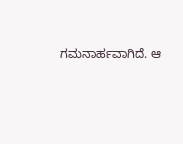ಗಮನಾರ್ಹವಾಗಿದೆ. ಆ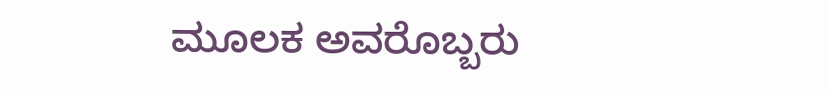ಮೂಲಕ ಅವರೊಬ್ಬರು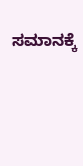ಸಮಾನಕ್ಕೆ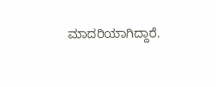ಮಾದರಿಯಾಗಿದ್ದಾರೆ.